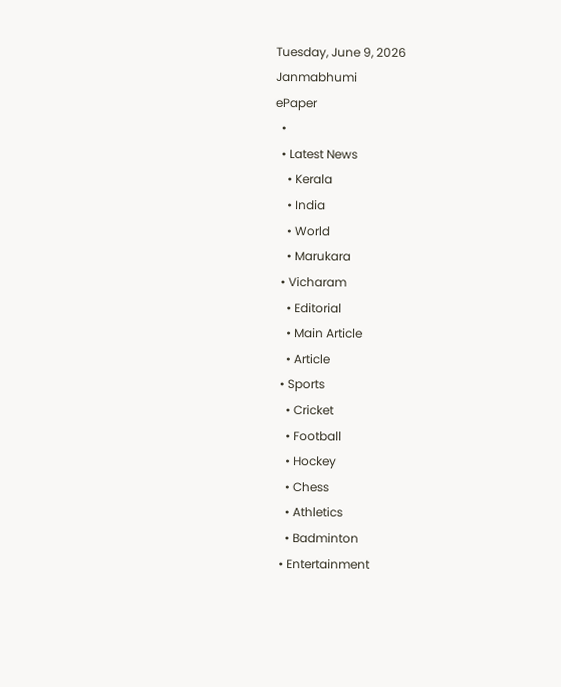Tuesday, June 9, 2026
Janmabhumi
ePaper
  •
  • Latest News
    • Kerala
    • India
    • World
    • Marukara
  • Vicharam
    • Editorial
    • Main Article
    • Article
  • Sports
    • Cricket
    • Football
    • Hockey
    • Chess
    • Athletics
    • Badminton
  • Entertainment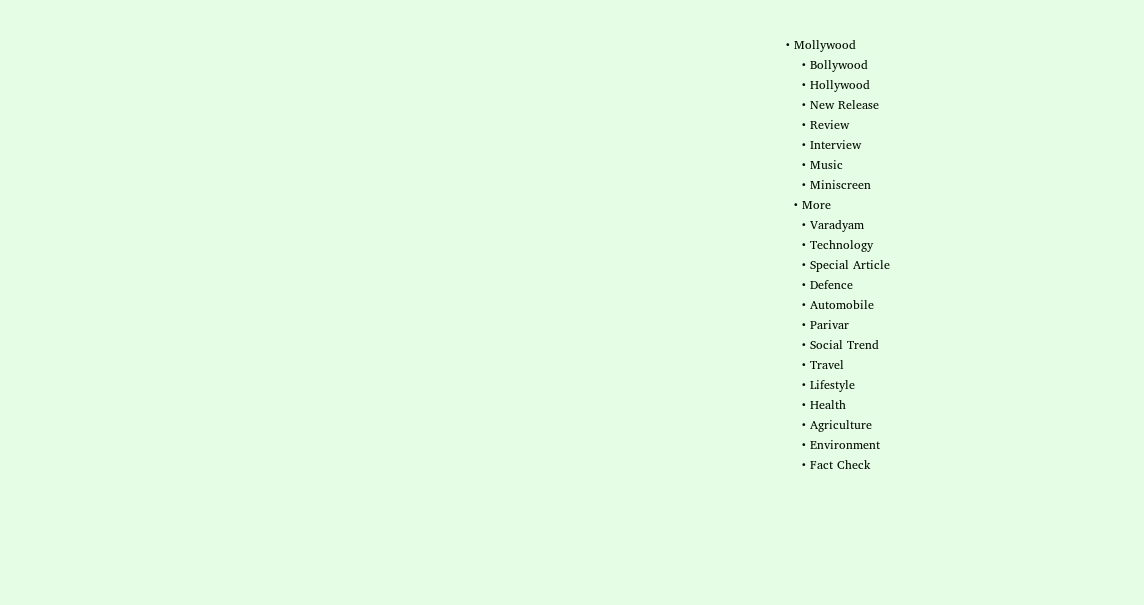• Mollywood
    • Bollywood
    • Hollywood
    • New Release
    • Review
    • Interview
    • Music
    • Miniscreen
  • More
    • Varadyam
    • Technology
    • Special Article
    • Defence
    • Automobile
    • Parivar
    • Social Trend
    • Travel
    • Lifestyle
    • Health
    • Agriculture
    • Environment
    • Fact Check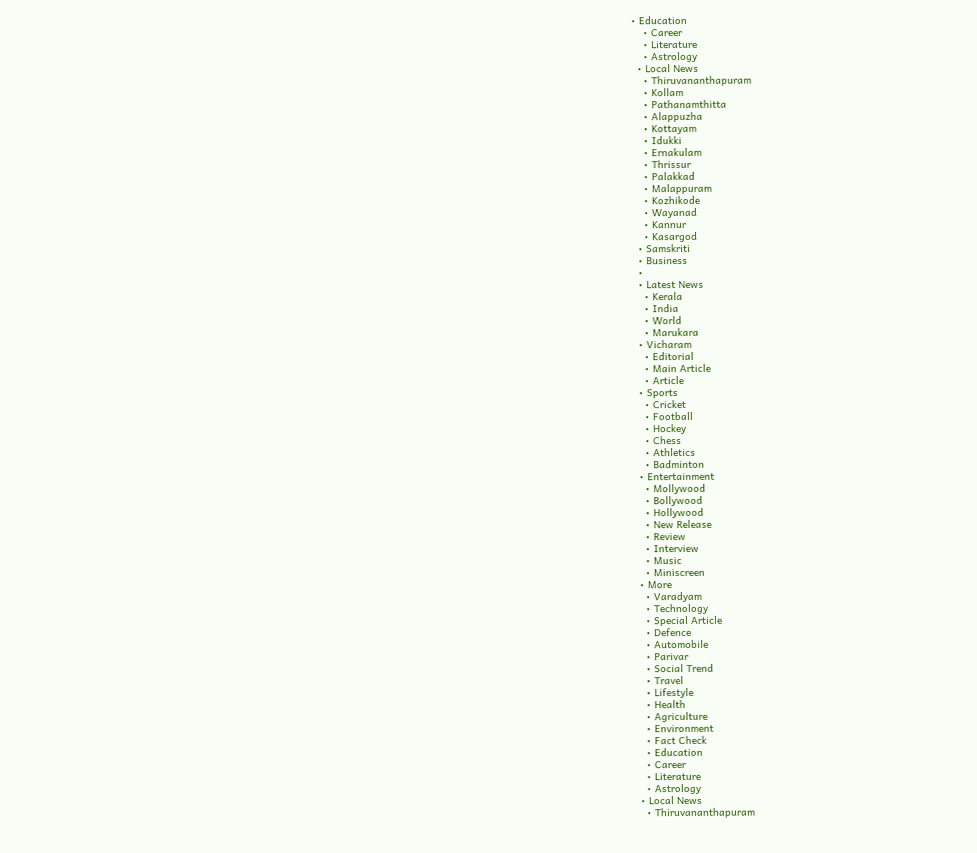• Education
    • Career
    • Literature
    • Astrology
  • Local News
    • Thiruvananthapuram
    • Kollam
    • Pathanamthitta
    • Alappuzha
    • Kottayam
    • Idukki
    • Ernakulam
    • Thrissur
    • Palakkad
    • Malappuram
    • Kozhikode
    • Wayanad
    • Kannur
    • Kasargod
  • Samskriti
  • Business
  •
  • Latest News
    • Kerala
    • India
    • World
    • Marukara
  • Vicharam
    • Editorial
    • Main Article
    • Article
  • Sports
    • Cricket
    • Football
    • Hockey
    • Chess
    • Athletics
    • Badminton
  • Entertainment
    • Mollywood
    • Bollywood
    • Hollywood
    • New Release
    • Review
    • Interview
    • Music
    • Miniscreen
  • More
    • Varadyam
    • Technology
    • Special Article
    • Defence
    • Automobile
    • Parivar
    • Social Trend
    • Travel
    • Lifestyle
    • Health
    • Agriculture
    • Environment
    • Fact Check
    • Education
    • Career
    • Literature
    • Astrology
  • Local News
    • Thiruvananthapuram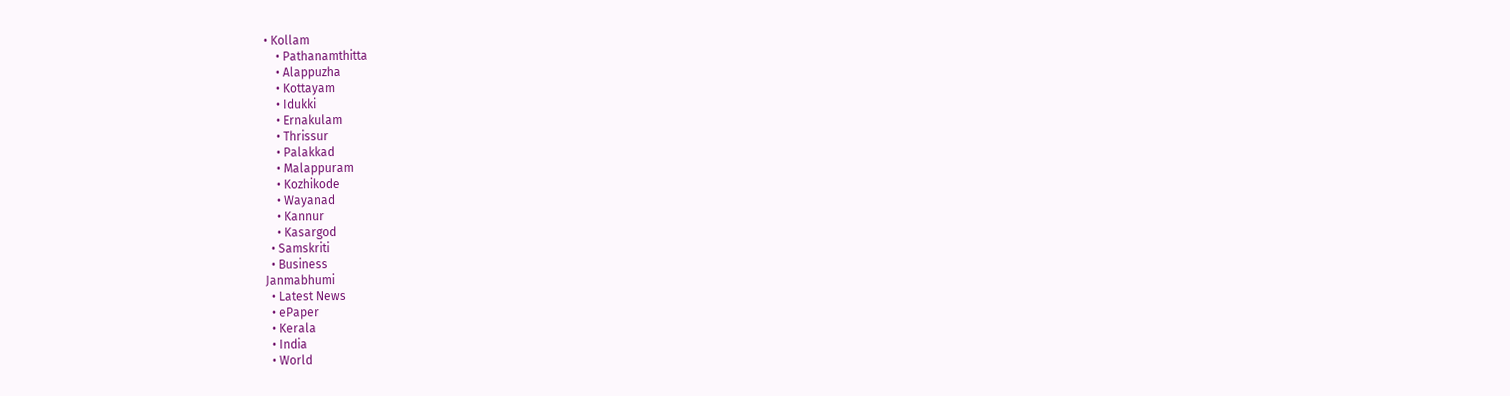• Kollam
    • Pathanamthitta
    • Alappuzha
    • Kottayam
    • Idukki
    • Ernakulam
    • Thrissur
    • Palakkad
    • Malappuram
    • Kozhikode
    • Wayanad
    • Kannur
    • Kasargod
  • Samskriti
  • Business
Janmabhumi
  • Latest News
  • ePaper
  • Kerala
  • India
  • World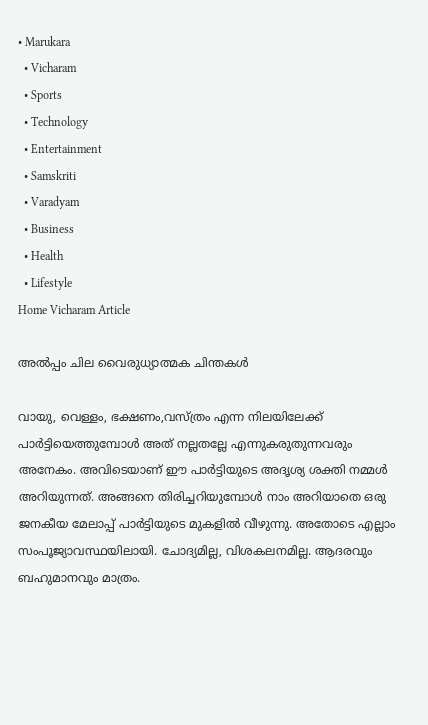• Marukara
  • Vicharam
  • Sports
  • Technology
  • Entertainment
  • Samskriti
  • Varadyam
  • Business
  • Health
  • Lifestyle
Home Vicharam Article

അല്‍പ്പം ചില വൈരുധ്യാത്മക ചിന്തകള്‍

വായു, വെള്ളം, ഭക്ഷണം,വസ്ത്രം എന്ന നിലയിലേക്ക് പാര്‍ട്ടിയെത്തുമ്പോള്‍ അത് നല്ലതല്ലേ എന്നുകരുതുന്നവരും അനേകം. അവിടെയാണ് ഈ പാര്‍ട്ടിയുടെ അദൃശ്യ ശക്തി നമ്മള്‍ അറിയുന്നത്. അങ്ങനെ തിരിച്ചറിയുമ്പോള്‍ നാം അറിയാതെ ഒരു ജനകീയ മേലാപ്പ് പാര്‍ട്ടിയുടെ മുകളില്‍ വീഴുന്നു. അതോടെ എല്ലാം സംപൂജ്യാവസ്ഥയിലായി. ചോദ്യമില്ല, വിശകലനമില്ല. ആദരവും ബഹുമാനവും മാത്രം.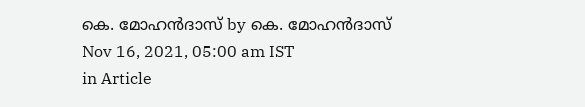കെ. മോഹന്‍ദാസ് by കെ. മോഹന്‍ദാസ്
Nov 16, 2021, 05:00 am IST
in Article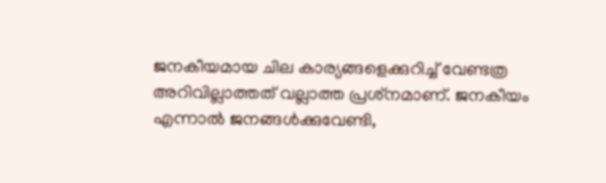ജനകീയമായ ചില കാര്യങ്ങളെക്കുറിച്ച് വേണ്ടത്ര അറിവില്ലാത്തത് വല്ലാത്ത പ്രശ്‌നമാണ്. ജനകീയം എന്നാല്‍ ജനങ്ങള്‍ക്കുവേണ്ടി,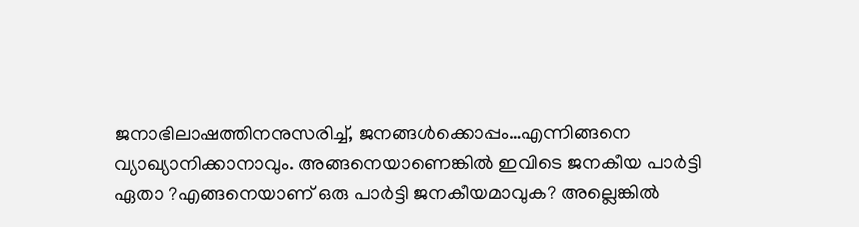ജനാഭിലാഷത്തിനനുസരിച്ച്, ജനങ്ങള്‍ക്കൊപ്പം…എന്നിങ്ങനെ വ്യാഖ്യാനിക്കാനാവും. അങ്ങനെയാണെങ്കില്‍ ഇവിടെ ജനകീയ പാര്‍ട്ടി ഏതാ ?എങ്ങനെയാണ് ഒരു പാര്‍ട്ടി ജനകീയമാവുക? അല്ലെങ്കില്‍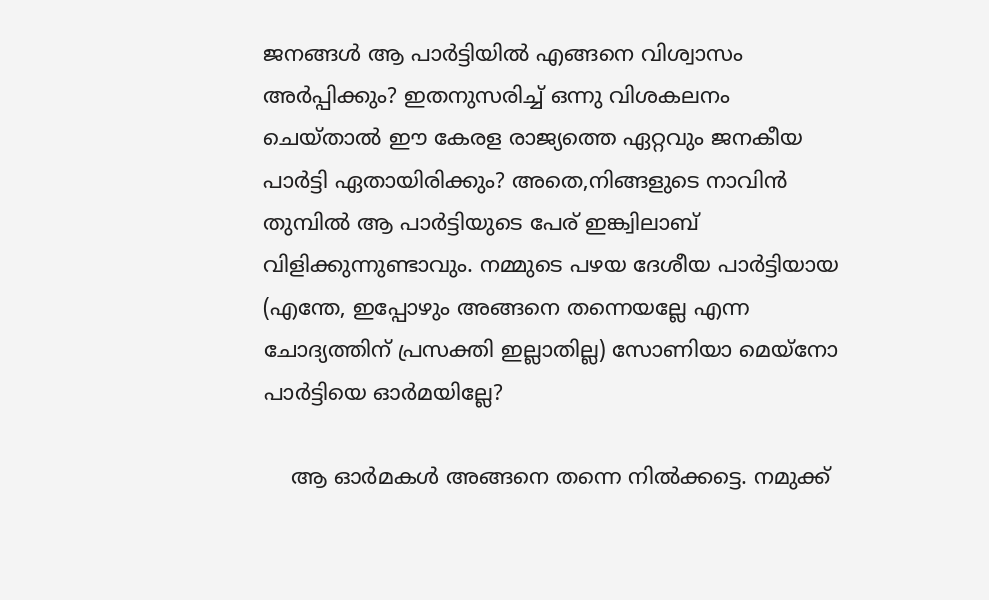ജനങ്ങള്‍ ആ പാര്‍ട്ടിയില്‍ എങ്ങനെ വിശ്വാസം അര്‍പ്പിക്കും? ഇതനുസരിച്ച് ഒന്നു വിശകലനം ചെയ്താല്‍ ഈ കേരള രാജ്യത്തെ ഏറ്റവും ജനകീയ പാര്‍ട്ടി ഏതായിരിക്കും? അതെ,നിങ്ങളുടെ നാവിന്‍ തുമ്പില്‍ ആ പാര്‍ട്ടിയുടെ പേര് ഇങ്ക്വിലാബ് വിളിക്കുന്നുണ്ടാവും. നമ്മുടെ പഴയ ദേശീയ പാര്‍ട്ടിയായ (എന്തേ, ഇപ്പോഴും അങ്ങനെ തന്നെയല്ലേ എന്ന ചോദ്യത്തിന് പ്രസക്തി ഇല്ലാതില്ല) സോണിയാ മെയ്‌നോ പാര്‍ട്ടിയെ ഓര്‍മയില്ലേ?

    ആ ഓര്‍മകള്‍ അങ്ങനെ തന്നെ നില്‍ക്കട്ടെ. നമുക്ക്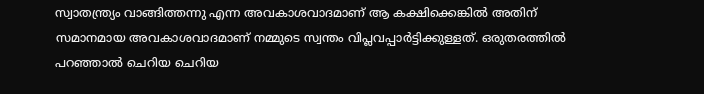സ്വാതന്ത്ര്യം വാങ്ങിത്തന്നു എന്ന അവകാശവാദമാണ് ആ കക്ഷിക്കെങ്കില്‍ അതിന് സമാനമായ അവകാശവാദമാണ് നമ്മുടെ സ്വന്തം വിപ്ലവപ്പാര്‍ട്ടിക്കുള്ളത്. ഒരുതരത്തില്‍ പറഞ്ഞാല്‍ ചെറിയ ചെറിയ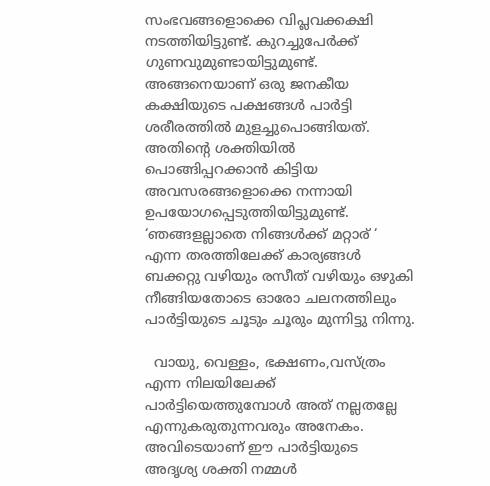സംഭവങ്ങളൊക്കെ വിപ്ലവക്കക്ഷി നടത്തിയിട്ടുണ്ട്. കുറച്ചുപേര്‍ക്ക് ഗുണവുമുണ്ടായിട്ടുമുണ്ട്. അങ്ങനെയാണ് ഒരു ജനകീയ കക്ഷിയുടെ പക്ഷങ്ങള്‍ പാര്‍ട്ടി ശരീരത്തില്‍ മുളച്ചുപൊങ്ങിയത്. അതിന്റെ ശക്തിയില്‍ പൊങ്ങിപ്പറക്കാന്‍ കിട്ടിയ അവസരങ്ങളൊക്കെ നന്നായി ഉപയോഗപ്പെടുത്തിയിട്ടുമുണ്ട്. ‘ഞങ്ങളല്ലാതെ നിങ്ങള്‍ക്ക് മറ്റാര് ‘ എന്ന തരത്തിലേക്ക് കാര്യങ്ങള്‍ ബക്കറ്റു വഴിയും രസീത് വഴിയും ഒഴുകി നീങ്ങിയതോടെ ഓരോ ചലനത്തിലും പാര്‍ട്ടിയുടെ ചൂടും ചൂരും മുന്നിട്ടു നിന്നു.

  വായു, വെള്ളം, ഭക്ഷണം,വസ്ത്രം എന്ന നിലയിലേക്ക് പാര്‍ട്ടിയെത്തുമ്പോള്‍ അത് നല്ലതല്ലേ എന്നുകരുതുന്നവരും അനേകം. അവിടെയാണ് ഈ പാര്‍ട്ടിയുടെ അദൃശ്യ ശക്തി നമ്മള്‍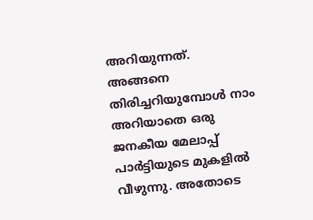അറിയുന്നത്. അങ്ങനെ തിരിച്ചറിയുമ്പോള്‍ നാം അറിയാതെ ഒരു ജനകീയ മേലാപ്പ് പാര്‍ട്ടിയുടെ മുകളില്‍ വീഴുന്നു. അതോടെ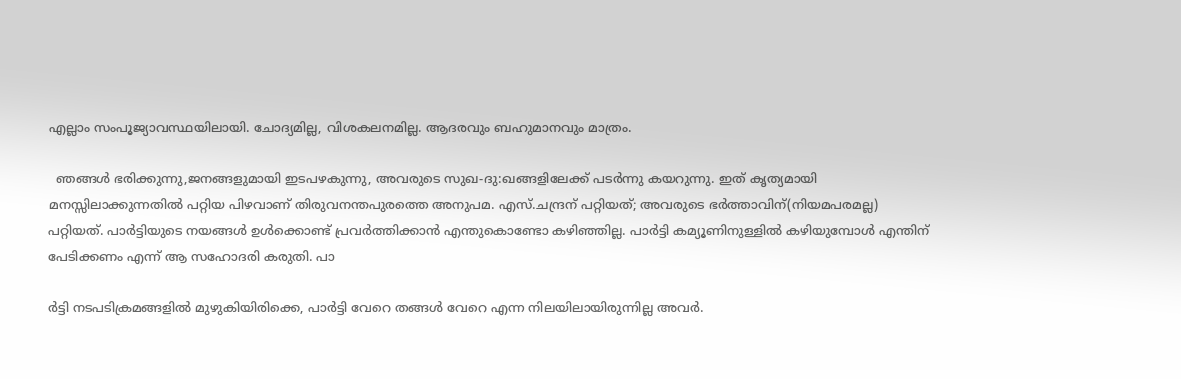എല്ലാം സംപൂജ്യാവസ്ഥയിലായി. ചോദ്യമില്ല, വിശകലനമില്ല. ആദരവും ബഹുമാനവും മാത്രം.

  ഞങ്ങള്‍ ഭരിക്കുന്നു,ജനങ്ങളുമായി ഇടപഴകുന്നു, അവരുടെ സുഖ-ദു:ഖങ്ങളിലേക്ക് പടര്‍ന്നു കയറുന്നു. ഇത് കൃത്യമായി മനസ്സിലാക്കുന്നതില്‍ പറ്റിയ പിഴവാണ് തിരുവനന്തപുരത്തെ അനുപമ. എസ്.ചന്ദ്രന് പറ്റിയത്; അവരുടെ ഭര്‍ത്താവിന്(നിയമപരമല്ല) പറ്റിയത്. പാര്‍ട്ടിയുടെ നയങ്ങള്‍ ഉള്‍ക്കൊണ്ട് പ്രവര്‍ത്തിക്കാന്‍ എന്തുകൊണ്ടോ കഴിഞ്ഞില്ല. പാര്‍ട്ടി കമ്യൂണിനുള്ളില്‍ കഴിയുമ്പോള്‍ എന്തിന് പേടിക്കണം എന്ന് ആ സഹോദരി കരുതി. പാ

ര്‍ട്ടി നടപടിക്രമങ്ങളില്‍ മുഴുകിയിരിക്കെ, പാര്‍ട്ടി വേറെ തങ്ങള്‍ വേറെ എന്ന നിലയിലായിരുന്നില്ല അവര്‍.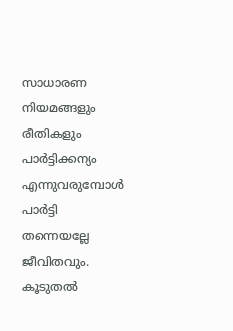സാധാരണ നിയമങ്ങളും രീതികളും പാര്‍ട്ടിക്കന്യം എന്നുവരുമ്പോള്‍ പാര്‍ട്ടി തന്നെയല്ലേ ജീവിതവും. കൂടുതല്‍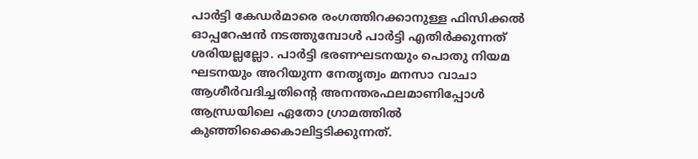പാര്‍ട്ടി കേഡര്‍മാരെ രംഗത്തിറക്കാനുള്ള ഫിസിക്കല്‍ ഓപ്പറേഷന്‍ നടത്തുമ്പോള്‍ പാര്‍ട്ടി എതിര്‍ക്കുന്നത് ശരിയല്ലല്ലോ. പാര്‍ട്ടി ഭരണഘടനയും പൊതു നിയമ ഘടനയും അറിയുന്ന നേതൃത്വം മനസാ വാചാ ആശീര്‍വദിച്ചതിന്റെ അനന്തരഫലമാണിപ്പോള്‍ ആന്ധ്രയിലെ ഏതോ ഗ്രാമത്തില്‍ കുഞ്ഞിക്കൈകാലിട്ടടിക്കുന്നത്.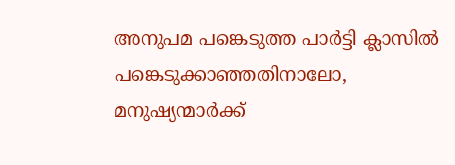അനുപമ പങ്കെടുത്ത പാര്‍ട്ടി ക്ലാസില്‍ പങ്കെടുക്കാഞ്ഞതിനാലോ, മനുഷ്യന്മാര്‍ക്ക്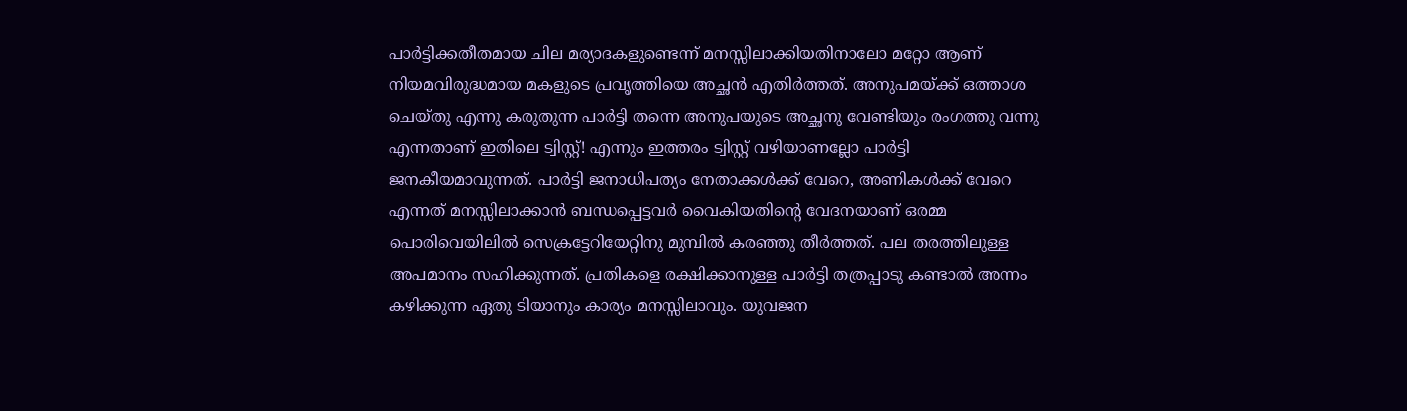പാര്‍ട്ടിക്കതീതമായ ചില മര്യാദകളുണ്ടെന്ന് മനസ്സിലാക്കിയതിനാലോ മറ്റോ ആണ് നിയമവിരുദ്ധമായ മകളുടെ പ്രവൃത്തിയെ അച്ഛന്‍ എതിര്‍ത്തത്. അനുപമയ്‌ക്ക് ഒത്താശ ചെയ്തു എന്നു കരുതുന്ന പാര്‍ട്ടി തന്നെ അനുപയുടെ അച്ഛനു വേണ്ടിയും രംഗത്തു വന്നു എന്നതാണ് ഇതിലെ ട്വിസ്റ്റ്! എന്നും ഇത്തരം ട്വിസ്റ്റ് വഴിയാണല്ലോ പാര്‍ട്ടി ജനകീയമാവുന്നത്. പാര്‍ട്ടി ജനാധിപത്യം നേതാക്കള്‍ക്ക് വേറെ, അണികള്‍ക്ക് വേറെ എന്നത് മനസ്സിലാക്കാന്‍ ബന്ധപ്പെട്ടവര്‍ വൈകിയതിന്റെ വേദനയാണ് ഒരമ്മ പൊരിവെയിലില്‍ സെക്രട്ടേറിയേറ്റിനു മുമ്പില്‍ കരഞ്ഞു തീര്‍ത്തത്. പല തരത്തിലുള്ള അപമാനം സഹിക്കുന്നത്. പ്രതികളെ രക്ഷിക്കാനുള്ള പാര്‍ട്ടി തത്രപ്പാടു കണ്ടാല്‍ അന്നം കഴിക്കുന്ന ഏതു ടിയാനും കാര്യം മനസ്സിലാവും. യുവജന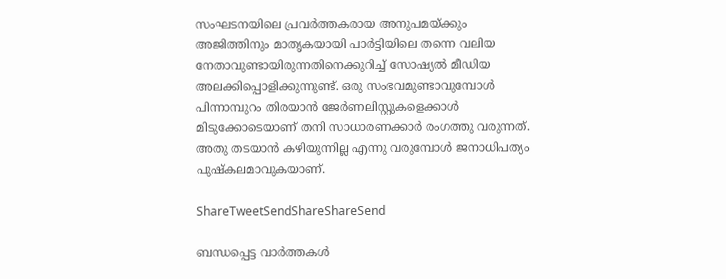സംഘടനയിലെ പ്രവര്‍ത്തകരായ അനുപമയ്‌ക്കും അജിത്തിനും മാതൃകയായി പാര്‍ട്ടിയിലെ തന്നെ വലിയ നേതാവുണ്ടായിരുന്നതിനെക്കുറിച്ച് സോഷ്യല്‍ മീഡിയ അലക്കിപ്പൊളിക്കുന്നുണ്ട്. ഒരു സംഭവമുണ്ടാവുമ്പോള്‍ പിന്നാമ്പുറം തിരയാന്‍ ജേര്‍ണലിസ്റ്റുകളെക്കാള്‍ മിടുക്കോടെയാണ് തനി സാധാരണക്കാര്‍ രംഗത്തു വരുന്നത്. അതു തടയാന്‍ കഴിയുന്നില്ല എന്നു വരുമ്പോള്‍ ജനാധിപത്യം പുഷ്‌കലമാവുകയാണ്.

ShareTweetSendShareShareSend

ബന്ധപ്പെട്ട വാര്‍ത്തകള്‍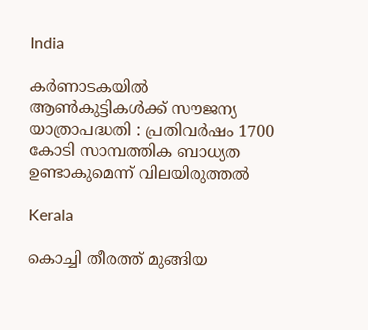India

കര്‍ണാടകയില്‍ ആണ്‍കുട്ടികള്‍ക്ക് സൗജന്യ യാത്രാപദ്ധതി : പ്രതിവര്‍ഷം 1700 കോടി സാമ്പത്തിക ബാധ്യത ഉണ്ടാകുമെന്ന് വിലയിരുത്തല്‍

Kerala

കൊച്ചി തീരത്ത് മുങ്ങിയ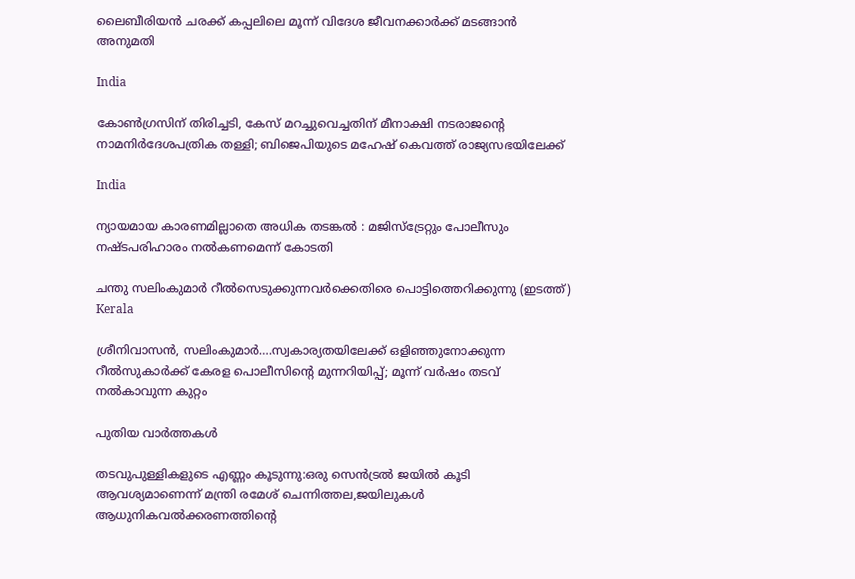ലൈബീരിയന്‍ ചരക്ക് കപ്പലിലെ മൂന്ന് വിദേശ ജീവനക്കാര്‍ക്ക് മടങ്ങാന്‍ അനുമതി

India

കോണ്‍ഗ്രസിന് തിരിച്ചടി, കേസ് മറച്ചുവെച്ചതിന് മീനാക്ഷി നടരാജന്റെ നാമനിര്‍ദേശപത്രിക തള്ളി; ബിജെപിയുടെ മഹേഷ് കെവത്ത് രാജ്യസഭയിലേക്ക്

India

ന്യായമായ കാരണമില്ലാതെ അധിക തടങ്കല്‍ : മജിസ്ട്രേറ്റും പോലീസും നഷ്ടപരിഹാരം നല്‍കണമെന്ന് കോടതി

ചന്തു സലിംകുമാര്‍ റീല്‍സെടുക്കുന്നവര്‍ക്കെതിരെ പൊട്ടിത്തെറിക്കുന്നു (ഇടത്ത്)
Kerala

ശ്രീനിവാസന്‍, സലിംകുമാര്‍….സ്വകാര്യതയിലേക്ക് ഒളിഞ്ഞുനോക്കുന്ന റീല്‍സുകാര്‍ക്ക് കേരള പൊലീസിന്റെ മുന്നറിയിപ്പ്; മൂന്ന് വര്‍ഷം തടവ് നല്‍കാവുന്ന കുറ്റം

പുതിയ വാര്‍ത്തകള്‍

തടവുപുള്ളികളുടെ എണ്ണം കൂടുന്നു:ഒരു സെന്‍ട്രല്‍ ജയില്‍ കൂടി ആവശ്യമാണെന്ന് മന്ത്രി രമേശ് ചെന്നിത്തല,ജയിലുകള്‍ ആധുനികവല്‍ക്കരണത്തിന്റെ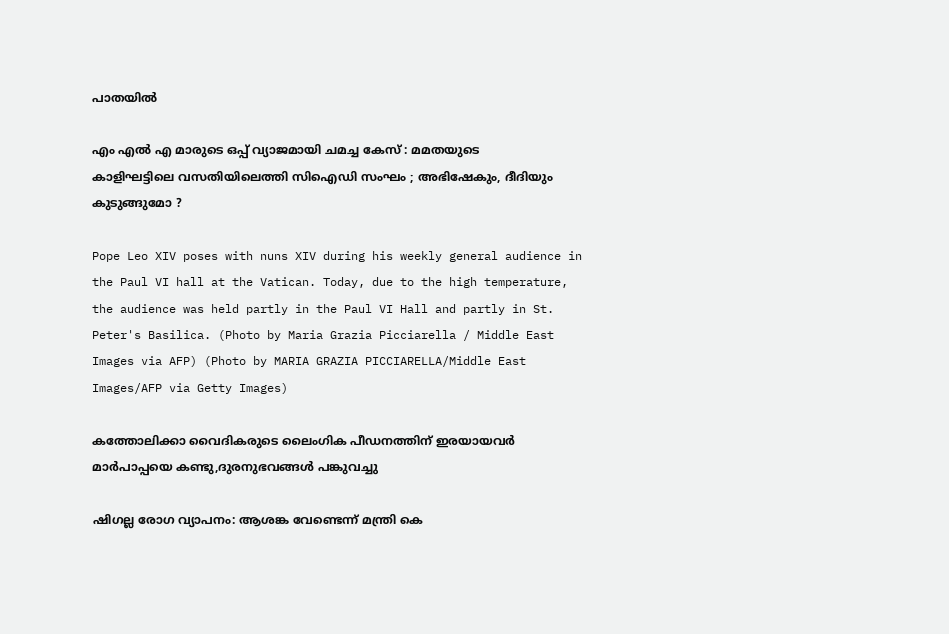പാതയില്‍

എം എൽ എ മാരുടെ ഒപ്പ് വ്യാജമായി ചമച്ച കേസ് : മമതയുടെ കാളിഘട്ടിലെ വസതിയിലെത്തി സിഐഡി സംഘം ; അഭിഷേകും, ദീദിയും കുടുങ്ങുമോ ?

Pope Leo XIV poses with nuns XIV during his weekly general audience in the Paul VI hall at the Vatican. Today, due to the high temperature, the audience was held partly in the Paul VI Hall and partly in St. Peter's Basilica. (Photo by Maria Grazia Picciarella / Middle East Images via AFP) (Photo by MARIA GRAZIA PICCIARELLA/Middle East Images/AFP via Getty Images)

കത്തോലിക്കാ വൈദികരുടെ ലൈംഗിക പീഡനത്തിന് ഇരയായവര്‍  മാര്‍പാപ്പയെ കണ്ടു,ദുരനുഭവങ്ങള്‍ പങ്കുവച്ചു

ഷിഗല്ല രോഗ വ്യാപനം: ആശങ്ക വേണ്ടെന്ന് മന്ത്രി കെ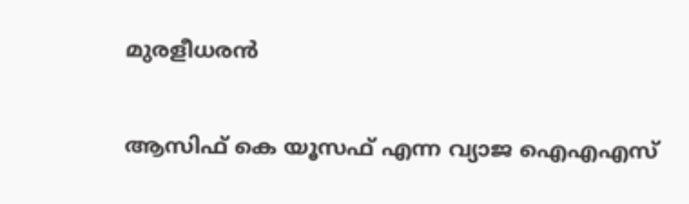മുരളീധരന്‍

ആസിഫ് കെ യൂസഫ് എന്ന വ്യാജ ഐഎഎസ്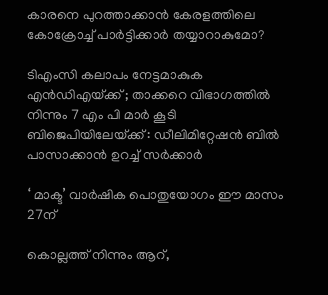കാരനെ പുറത്താക്കാന്‍ കേരളത്തിലെ കോക്രോച്ച് പാര്‍ട്ടിക്കാര്‍ തയ്യാറാകുമോ?

ടിഎംസി കലാപം നേട്ടമാകുക എൻഡിഎയ്‌ക്ക് ; താക്കറെ വിഭാഗത്തിൽ നിന്നും 7 എം പി മാർ കൂടി ബിജെപിയിലേയ്‌ക്ക് : ഡീലിമിറ്റേഷൻ ബിൽ പാസാക്കാൻ ഉറച്ച് സർക്കാർ

‘ മാക്ട’ വാര്‍ഷിക പൊതുയോഗം ഈ മാസം 27ന്

കൊല്ലത്ത് നിന്നും ആറ്,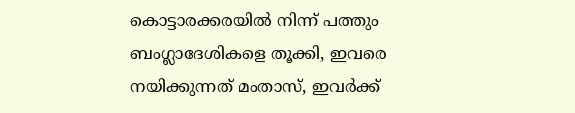കൊട്ടാരക്കരയില്‍ നിന്ന് പത്തും ബംഗ്ലാദേശികളെ തൂക്കി, ഇവരെ നയിക്കുന്നത് മംതാസ്, ഇവര്‍ക്ക്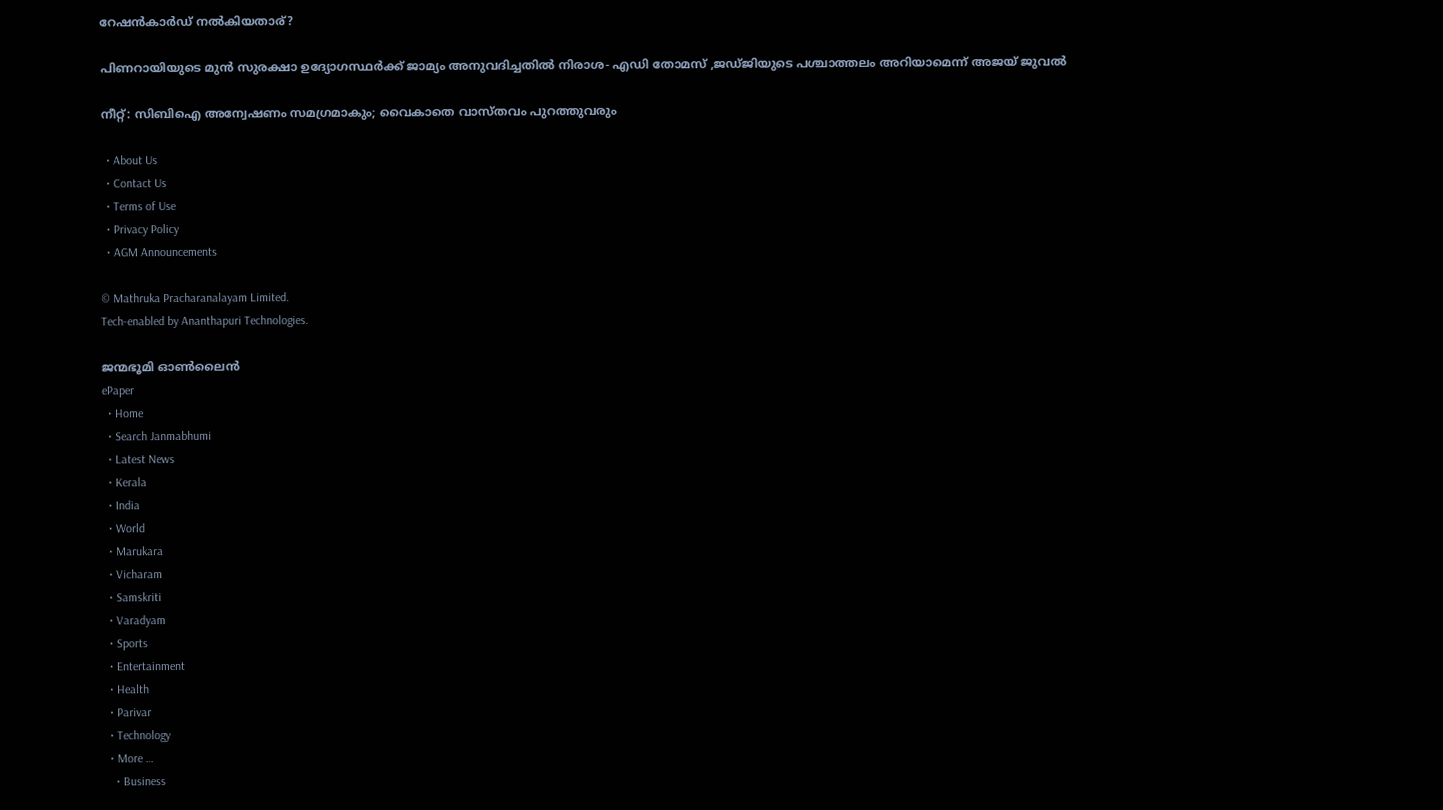റേഷന്‍കാര്‍ഡ് നല്‍കിയതാര്?

പിണറായിയുടെ മുന്‍ സുരക്ഷാ ഉദ്യോഗസ്ഥര്‍ക്ക് ജാമ്യം അനുവദിച്ചതില്‍ നിരാശ- എഡി തോമസ് ,ജഡ്ജിയുടെ പശ്ചാത്തലം അറിയാമെന്ന് അജയ് ജുവല്‍

നീറ്റ്: സിബിഐ അന്വേഷണം സമഗ്രമാകും; വൈകാതെ വാസ്തവം പുറത്തുവരും

  • About Us
  • Contact Us
  • Terms of Use
  • Privacy Policy
  • AGM Announcements

© Mathruka Pracharanalayam Limited.
Tech-enabled by Ananthapuri Technologies.

ജന്മഭൂമി ഓണ്‍ലൈന്‍
ePaper
  • Home
  • Search Janmabhumi
  • Latest News
  • Kerala
  • India
  • World
  • Marukara
  • Vicharam
  • Samskriti
  • Varadyam
  • Sports
  • Entertainment
  • Health
  • Parivar
  • Technology
  • More …
    • Business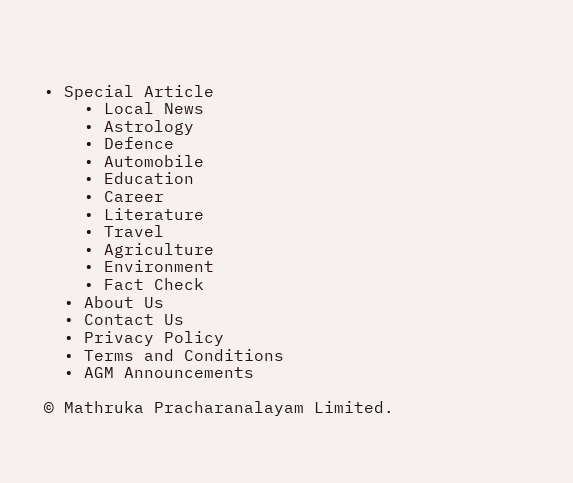• Special Article
    • Local News
    • Astrology
    • Defence
    • Automobile
    • Education
    • Career
    • Literature
    • Travel
    • Agriculture
    • Environment
    • Fact Check
  • About Us
  • Contact Us
  • Privacy Policy
  • Terms and Conditions
  • AGM Announcements

© Mathruka Pracharanalayam Limited.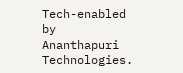Tech-enabled by Ananthapuri Technologies.